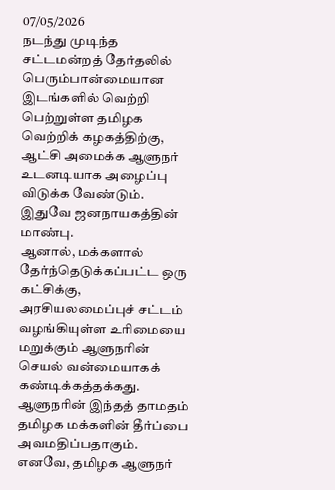07/05/2026
நடந்து முடிந்த சட்டமன்றத் தேர்தலில் பெரும்பான்மையான இடங்களில் வெற்றி பெற்றுள்ள தமிழக வெற்றிக் கழகத்திற்கு, ஆட்சி அமைக்க ஆளுநர் உடனடியாக அழைப்பு விடுக்க வேண்டும். இதுவே ஜனநாயகத்தின் மாண்பு.
ஆனால், மக்களால் தேர்ந்தெடுக்கப்பட்ட ஒரு கட்சிக்கு, அரசியலமைப்புச் சட்டம் வழங்கியுள்ள உரிமையை மறுக்கும் ஆளுநரின் செயல் வன்மையாகக் கண்டிக்கத்தக்கது. ஆளுநரின் இந்தத் தாமதம் தமிழக மக்களின் தீர்ப்பை அவமதிப்பதாகும்.
எனவே, தமிழக ஆளுநர்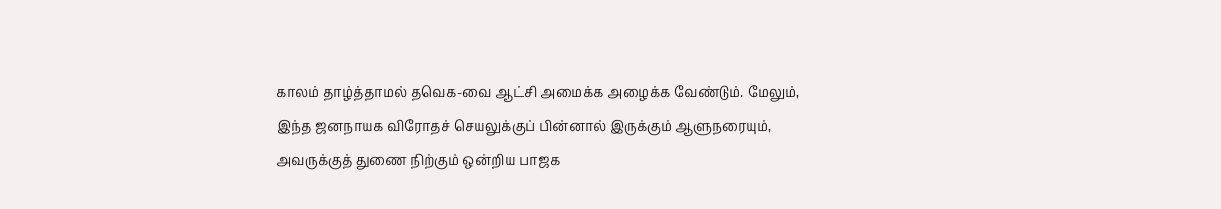காலம் தாழ்த்தாமல் தவெக-வை ஆட்சி அமைக்க அழைக்க வேண்டும். மேலும், இந்த ஜனநாயக விரோதச் செயலுக்குப் பின்னால் இருக்கும் ஆளுநரையும், அவருக்குத் துணை நிற்கும் ஒன்றிய பாஜக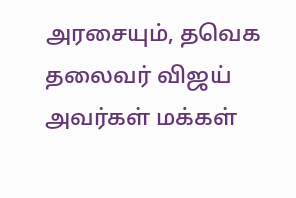அரசையும், தவெக தலைவர் விஜய் அவர்கள் மக்கள்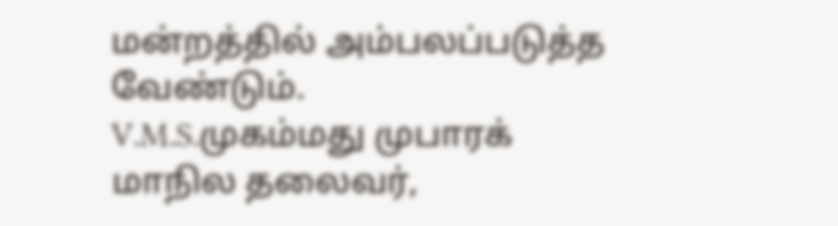மன்றத்தில் அம்பலப்படுத்த வேண்டும்.
V.M.S.முகம்மது முபாரக்
மாநில தலைவர்,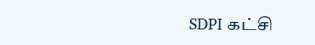SDPI கட்சி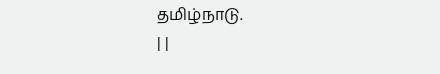தமிழ்நாடு.
| |